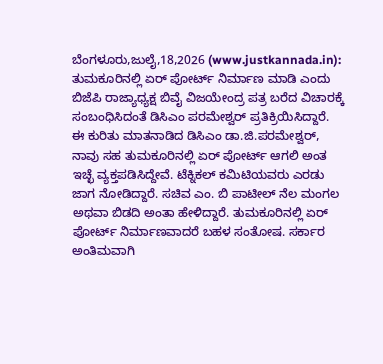ಬೆಂಗಳೂರು,ಜುಲೈ,18,2026 (www.justkannada.in): ತುಮಕೂರಿನಲ್ಲಿ ಏರ್ ಪೋರ್ಟ್ ನಿರ್ಮಾಣ ಮಾಡಿ ಎಂದು ಬಿಜೆಪಿ ರಾಜ್ಯಾಧ್ಯಕ್ಷ ಬಿವೈ ವಿಜಯೇಂದ್ರ ಪತ್ರ ಬರೆದ ವಿಚಾರಕ್ಕೆ ಸಂಬಂಧಿಸಿದಂತೆ ಡಿಸಿಎಂ ಪರಮೇಶ್ವರ್ ಪ್ರತಿಕ್ರಿಯಿಸಿದ್ದಾರೆ.
ಈ ಕುರಿತು ಮಾತನಾಡಿದ ಡಿಸಿಎಂ ಡಾ.ಜಿ.ಪರಮೇಶ್ವರ್, ನಾವು ಸಹ ತುಮಕೂರಿನಲ್ಲಿ ಏರ್ ಪೋರ್ಟ್ ಆಗಲಿ ಅಂತ ಇಚ್ಛೆ ವ್ಯಕ್ತಪಡಿಸಿದ್ದೇವೆ. ಟೆಕ್ನಿಕಲ್ ಕಮಿಟಿಯವರು ಎರಡು ಜಾಗ ನೋಡಿದ್ದಾರೆ. ಸಚಿವ ಎಂ. ಬಿ ಪಾಟೀಲ್ ನೆಲ ಮಂಗಲ ಅಥವಾ ಬಿಡದಿ ಅಂತಾ ಹೇಳಿದ್ದಾರೆ. ತುಮಕೂರಿನಲ್ಲಿ ಏರ್ ಪೋರ್ಟ್ ನಿರ್ಮಾಣವಾದರೆ ಬಹಳ ಸಂತೋಷ. ಸರ್ಕಾರ ಅಂತಿಮವಾಗಿ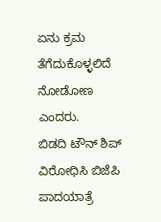ಏನು ಕ್ರಮ ತೆಗೆದುಕೊಳ್ಳಲಿದೆ ನೋಡೋಣ ಎಂದರು.
ಬಿಡದಿ ಟೌನ್ ಶಿಪ್ ವಿರೋಧಿಸಿ ಬಿಜೆಪಿ ಪಾದಯಾತ್ರೆ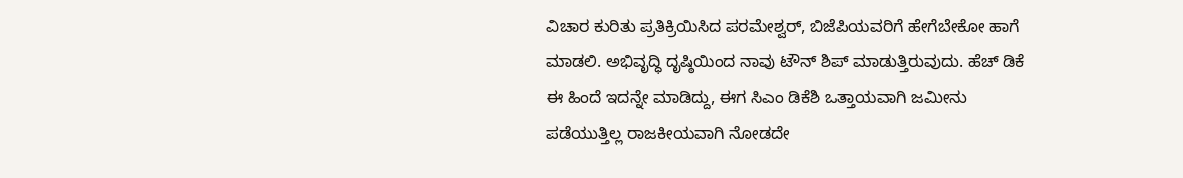ವಿಚಾರ ಕುರಿತು ಪ್ರತಿಕ್ರಿಯಿಸಿದ ಪರಮೇಶ್ವರ್, ಬಿಜೆಪಿಯವರಿಗೆ ಹೇಗೆಬೇಕೋ ಹಾಗೆ ಮಾಡಲಿ. ಅಭಿವೃದ್ಧಿ ದೃಷ್ಠಿಯಿಂದ ನಾವು ಟೌನ್ ಶಿಪ್ ಮಾಡುತ್ತಿರುವುದು. ಹೆಚ್ ಡಿಕೆ ಈ ಹಿಂದೆ ಇದನ್ನೇ ಮಾಡಿದ್ದು, ಈಗ ಸಿಎಂ ಡಿಕೆಶಿ ಒತ್ತಾಯವಾಗಿ ಜಮೀನು ಪಡೆಯುತ್ತಿಲ್ಲ ರಾಜಕೀಯವಾಗಿ ನೋಡದೇ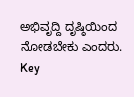ಅಭಿವೃದ್ದಿ ದೃಷ್ಠಿಯಿಂದ ನೋಡಬೇಕು ಎಂದರು.
Key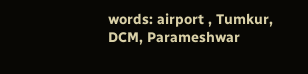words: airport , Tumkur, DCM, Parameshwar